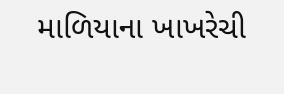માળિયાના ખાખરેચી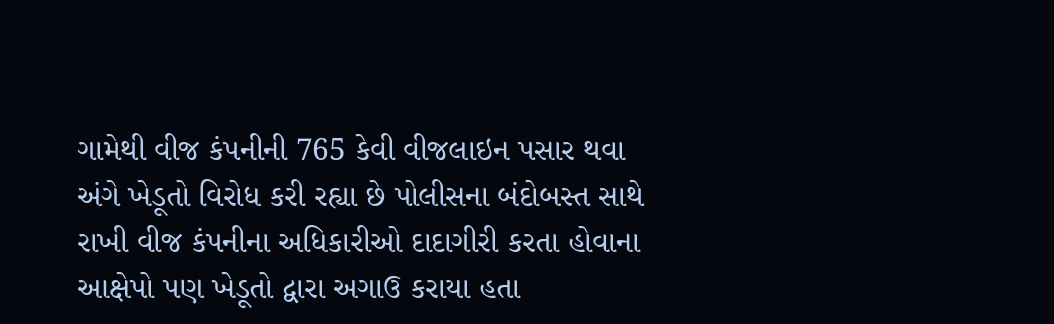ગામેથી વીજ કંપનીની 765 કેવી વીજલાઇન પસાર થવા અંગે ખેડૂતો વિરોધ કરી રહ્યા છે પોલીસના બંદોબસ્ત સાથે રાખી વીજ કંપનીના અધિકારીઓ દાદાગીરી કરતા હોવાના આક્ષેપો પણ ખેડૂતો દ્વારા અગાઉ કરાયા હતા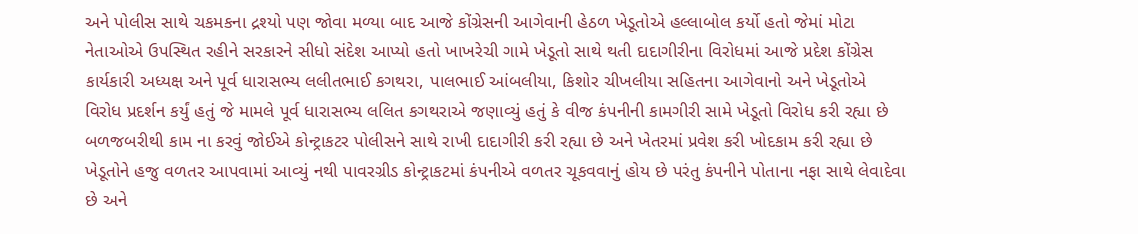અને પોલીસ સાથે ચકમકના દ્રશ્યો પણ જોવા મળ્યા બાદ આજે કોંગ્રેસની આગેવાની હેઠળ ખેડૂતોએ હલ્લાબોલ કર્યો હતો જેમાં મોટા નેતાઓએ ઉપસ્થિત રહીને સરકારને સીધો સંદેશ આપ્યો હતો ખાખરેચી ગામે ખેડૂતો સાથે થતી દાદાગીરીના વિરોધમાં આજે પ્રદેશ કોંગ્રેસ કાર્યકારી અધ્યક્ષ અને પૂર્વ ધારાસભ્ય લલીતભાઈ કગથરા, પાલભાઈ આંબલીયા, કિશોર ચીખલીયા સહિતના આગેવાનો અને ખેડૂતોએ વિરોધ પ્રદર્શન કર્યું હતું જે મામલે પૂર્વ ધારાસભ્ય લલિત કગથરાએ જણાવ્યું હતું કે વીજ કંપનીની કામગીરી સામે ખેડૂતો વિરોધ કરી રહ્યા છે બળજબરીથી કામ ના કરવું જોઈએ કોન્ટ્રાકટર પોલીસને સાથે રાખી દાદાગીરી કરી રહ્યા છે અને ખેતરમાં પ્રવેશ કરી ખોદકામ કરી રહ્યા છે ખેડૂતોને હજુ વળતર આપવામાં આવ્યું નથી પાવરગ્રીડ કોન્ટ્રાકટમાં કંપનીએ વળતર ચૂકવવાનું હોય છે પરંતુ કંપનીને પોતાના નફા સાથે લેવાદેવા છે અને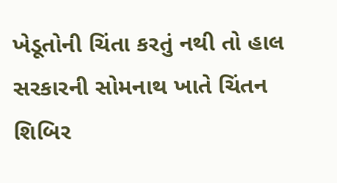ખેડૂતોની ચિંતા કરતું નથી તો હાલ સરકારની સોમનાથ ખાતે ચિંતન શિબિર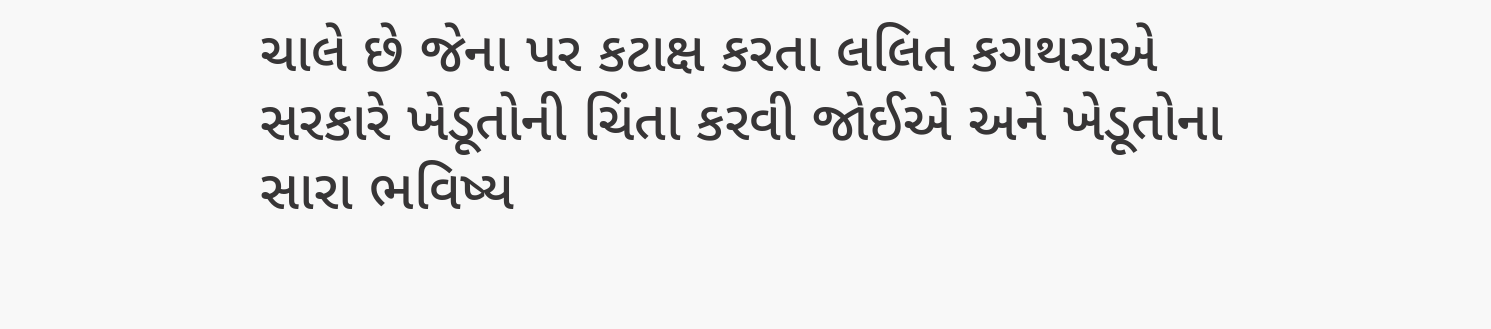ચાલે છે જેના પર કટાક્ષ કરતા લલિત કગથરાએ સરકારે ખેડૂતોની ચિંતા કરવી જોઈએ અને ખેડૂતોના સારા ભવિષ્ય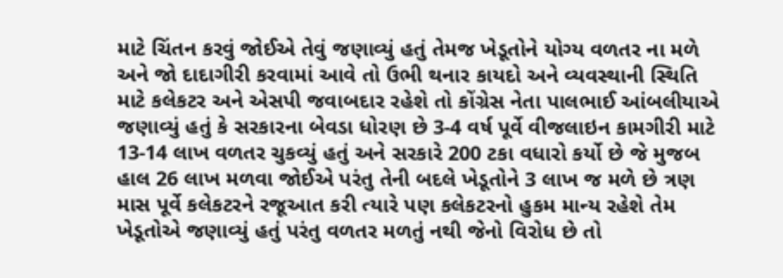માટે ચિંતન કરવું જોઈએ તેવું જણાવ્યું હતું તેમજ ખેડૂતોને યોગ્ય વળતર ના મળે અને જો દાદાગીરી કરવામાં આવે તો ઉભી થનાર કાયદો અને વ્યવસ્થાની સ્થિતિ માટે કલેકટર અને એસપી જવાબદાર રહેશે તો કોંગ્રેસ નેતા પાલભાઈ આંબલીયાએ જણાવ્યું હતું કે સરકારના બેવડા ધોરણ છે 3-4 વર્ષ પૂર્વે વીજલાઇન કામગીરી માટે 13-14 લાખ વળતર ચુકવ્યું હતું અને સરકારે 200 ટકા વધારો કર્યો છે જે મુજબ હાલ 26 લાખ મળવા જોઈએ પરંતુ તેની બદલે ખેડૂતોને 3 લાખ જ મળે છે ત્રણ માસ પૂર્વે કલેકટરને રજૂઆત કરી ત્યારે પણ કલેકટરનો હુકમ માન્ય રહેશે તેમ ખેડૂતોએ જણાવ્યું હતું પરંતુ વળતર મળતું નથી જેનો વિરોધ છે તો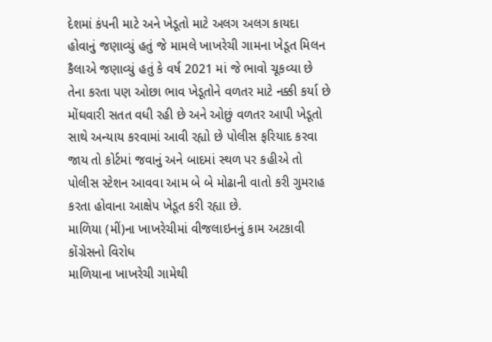દેશમાં કંપની માટે અને ખેડૂતો માટે અલગ અલગ કાયદા હોવાનું જણાવ્યું હતું જે મામલે ખાખરેચી ગામના ખેડૂત મિલન કૈલાએ જણાવ્યું હતું કે વર્ષ 2021 માં જે ભાવો ચૂકવ્યા છે તેના કરતા પણ ઓછા ભાવ ખેડૂતોને વળતર માટે નક્કી કર્યા છે મોંઘવારી સતત વધી રહી છે અને ઓછું વળતર આપી ખેડૂતો સાથે અન્યાય કરવામાં આવી રહ્યો છે પોલીસ ફરિયાદ કરવા જાય તો કોર્ટમાં જવાનું અને બાદમાં સ્થળ પર કહીએ તો પોલીસ સ્ટેશન આવવા આમ બે બે મોઢાની વાતો કરી ગુમરાહ કરતા હોવાના આક્ષેપ ખેડૂત કરી રહ્યા છે.
માળિયા (મીં)ના ખાખરેચીમાં વીજલાઇનનું કામ અટકાવી કોંગ્રેસનો વિરોધ
માળિયાના ખાખરેચી ગામેથી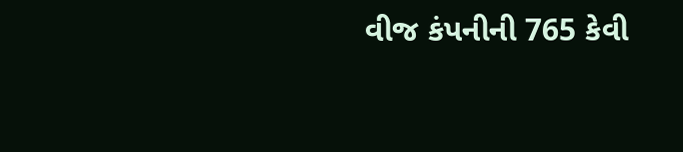વીજ કંપનીની 765 કેવી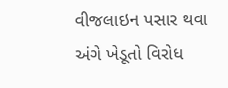વીજલાઇન પસાર થવા અંગે ખેડૂતો વિરોધ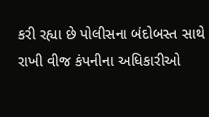કરી રહ્યા છે પોલીસના બંદોબસ્ત સાથે રાખી વીજ કંપનીના અધિકારીઓ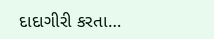દાદાગીરી કરતા…